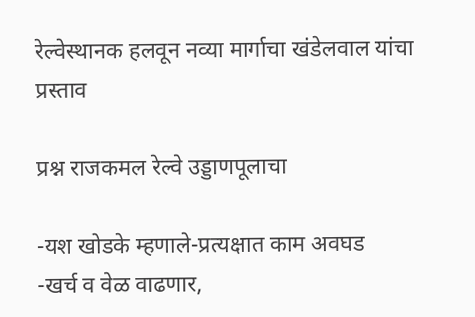रेल्वेस्थानक हलवून नव्या मार्गाचा खंडेलवाल यांचा प्रस्ताव

प्रश्न राजकमल रेल्वे उड्डाणपूलाचा

-यश खोडके म्हणाले-प्रत्यक्षात काम अवघड
-खर्च व वेळ वाढणार,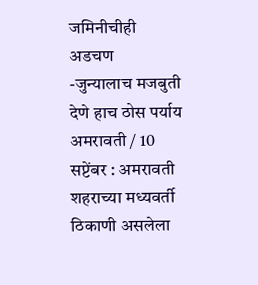जमिनीचीही अडचण
-जुन्यालाच मजबुती देणे हाच ठोस पर्याय
अमरावती / 10 सप्टेंबर : अमरावती शहराच्या मध्यवर्ती ठिकाणी असलेला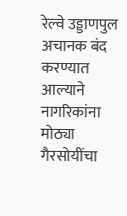रेल्वे उड्डाणपुल अचानक बंद करण्यात आल्याने नागरिकांना मोठ्या गैरसोयींचा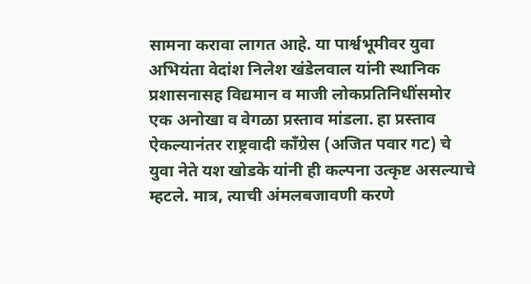सामना करावा लागत आहे. या पार्श्वभूमीवर युवा अभियंता वेदांश निलेश खंडेलवाल यांनी स्थानिक प्रशासनासह विद्यमान व माजी लोकप्रतिनिधींसमोर एक अनोखा व वेगळा प्रस्ताव मांडला. हा प्रस्ताव ऐकल्यानंतर राष्ट्रवादी काँग्रेस (अजित पवार गट) चे युवा नेते यश खोडके यांनी ही कल्पना उत्कृष्ट असल्याचे म्हटले. मात्र, त्याची अंमलबजावणी करणे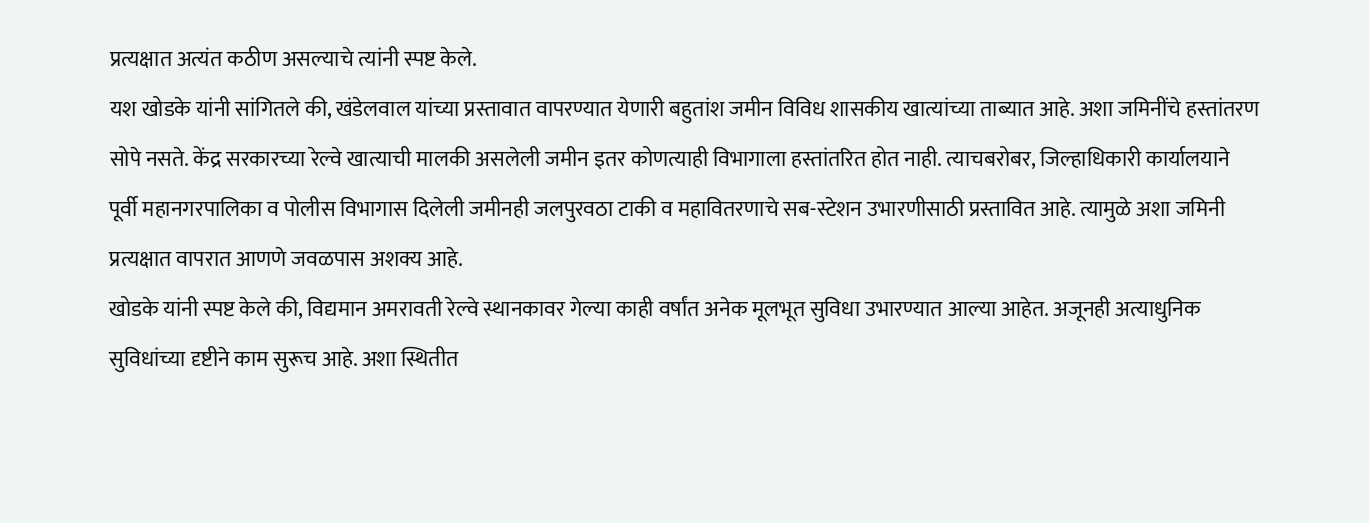प्रत्यक्षात अत्यंत कठीण असल्याचे त्यांनी स्पष्ट केले.
यश खोडके यांनी सांगितले की, खंडेलवाल यांच्या प्रस्तावात वापरण्यात येणारी बहुतांश जमीन विविध शासकीय खात्यांच्या ताब्यात आहे. अशा जमिनींचे हस्तांतरण सोपे नसते. केंद्र सरकारच्या रेल्वे खात्याची मालकी असलेली जमीन इतर कोणत्याही विभागाला हस्तांतरित होत नाही. त्याचबरोबर, जिल्हाधिकारी कार्यालयाने पूर्वी महानगरपालिका व पोलीस विभागास दिलेली जमीनही जलपुरवठा टाकी व महावितरणाचे सब-स्टेशन उभारणीसाठी प्रस्तावित आहे. त्यामुळे अशा जमिनी प्रत्यक्षात वापरात आणणे जवळपास अशक्य आहे.
खोडके यांनी स्पष्ट केले की, विद्यमान अमरावती रेल्वे स्थानकावर गेल्या काही वर्षांत अनेक मूलभूत सुविधा उभारण्यात आल्या आहेत. अजूनही अत्याधुनिक सुविधांच्या दृष्टीने काम सुरूच आहे. अशा स्थितीत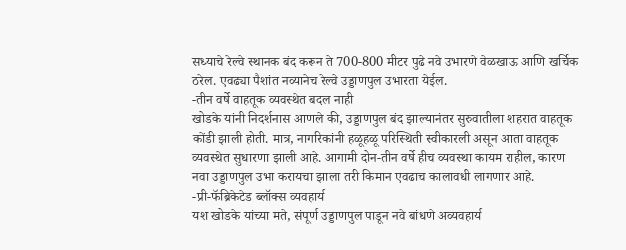सध्याचे रेल्वे स्थानक बंद करून ते 700-800 मीटर पुढे नवे उभारणे वेळखाऊ आणि खर्चिक ठरेल. एवढ्या पैशांत नव्यानेच रेल्वे उड्डाणपुल उभारता येईल.
-तीन वर्षे वाहतूक व्यवस्थेत बदल नाही
खोडके यांनी निदर्शनास आणले की, उड्डाणपुल बंद झाल्यानंतर सुरुवातीला शहरात वाहतूक कोंडी झाली होती. मात्र, नागरिकांनी हळूहळू परिस्थिती स्वीकारली असून आता वाहतूक व्यवस्थेत सुधारणा झाली आहे. आगामी दोन-तीन वर्षे हीच व्यवस्था कायम राहील, कारण नवा उड्डाणपुल उभा करायचा झाला तरी किमान एवढाच कालावधी लागणार आहे.
-प्री-फॅब्रिकेटेड ब्लॉक्स व्यवहार्य
यश खोडके यांच्या मते, संपूर्ण उड्डाणपुल पाडून नवे बांधणे अव्यवहार्य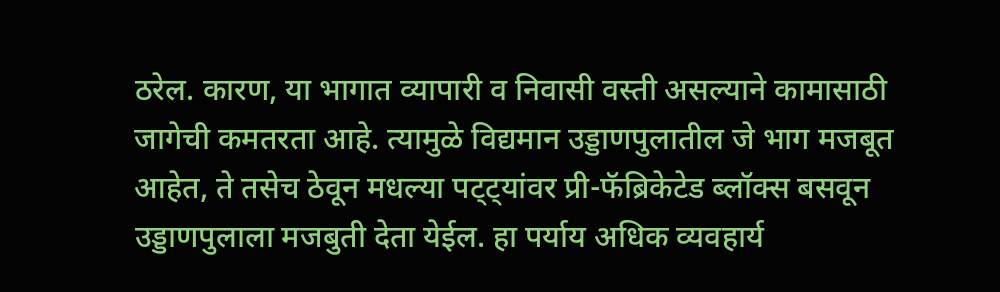ठरेल. कारण, या भागात व्यापारी व निवासी वस्ती असल्याने कामासाठी जागेची कमतरता आहे. त्यामुळे विद्यमान उड्डाणपुलातील जे भाग मजबूत आहेत, ते तसेच ठेवून मधल्या पट्ट्यांवर प्री-फॅब्रिकेटेड ब्लॉक्स बसवून उड्डाणपुलाला मजबुती देता येईल. हा पर्याय अधिक व्यवहार्य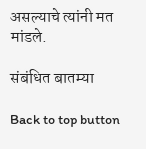असल्याचे त्यांनी मत मांडले.

संबंधित बातम्या

Back to top button